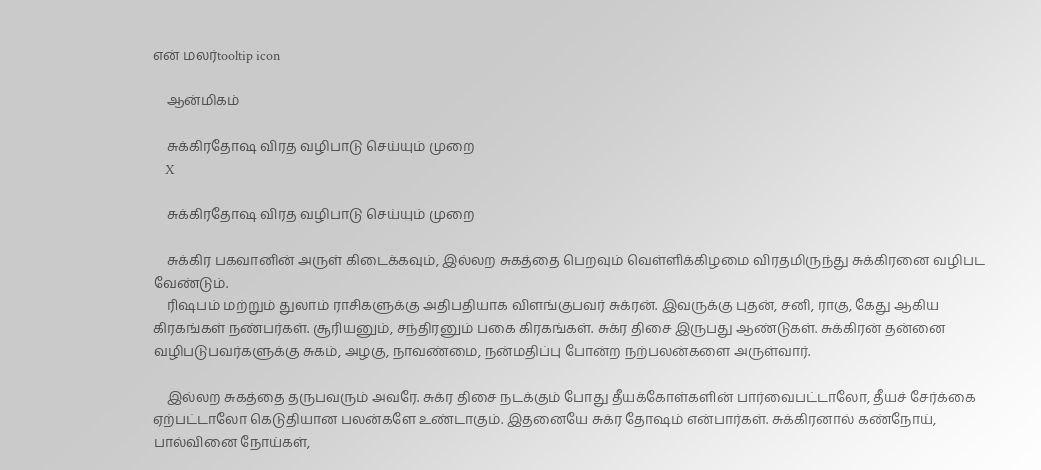என் மலர்tooltip icon

    ஆன்மிகம்

    சுக்கிரதோஷ விரத வழிபாடு செய்யும் முறை
    X

    சுக்கிரதோஷ விரத வழிபாடு செய்யும் முறை

    சுக்கிர பகவானின் அருள் கிடைக்கவும், இல்லற சுகத்தை பெறவும் வெள்ளிக்கிழமை விரதமிருந்து சுக்கிரனை வழிபட வேண்டும்.
    ரிஷபம் மற்றும் துலாம் ராசிகளுக்கு அதிபதியாக விளங்குபவர் சுக்ரன். இவருக்கு புதன், சனி, ராகு, கேது ஆகிய கிரகங்கள் நண்பர்கள். சூரியனும், சந்திரனும் பகை கிரகங்கள். சுக்ர திசை இருபது ஆண்டுகள். சுக்கிரன் தன்னை வழிபடுபவர்களுக்கு சுகம், அழகு, நாவண்மை, நன்மதிப்பு போன்ற நற்பலன்களை அருள்வார்.

    இல்லற சுகத்தை தருபவரும் அவரே. சுக்ர திசை நடக்கும் போது தீயக்கோள்களின் பார்வைபட்டாலோ, தீயச் சேர்க்கை ஏற்பட்டாலோ கெடுதியான பலன்களே உண்டாகும். இதனையே சுக்ர தோஷம் என்பார்கள். சுக்கிரனால் கண்நோய், பால்வினை நோய்கள்,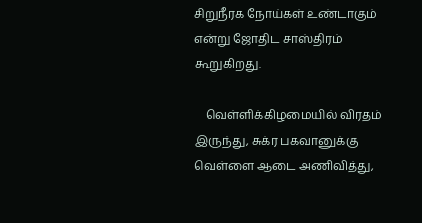சிறுநீரக நோய்கள் உண்டாகும் என்று ஜோதிட சாஸ்திரம் கூறுகிறது.

    வெள்ளிக்கிழமையில் விரதம் இருந்து, சுக்ர பகவானுக்கு வெள்ளை ஆடை அணிவித்து,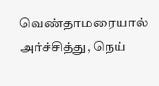வெண்தாமரையால் அர்ச்சித்து, நெய்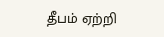தீபம் ஏற்றி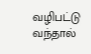வழிபட்டு வந்தால்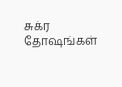சுக்ர தோஷங்கள்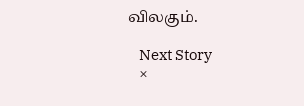விலகும்.

    Next Story
    ×